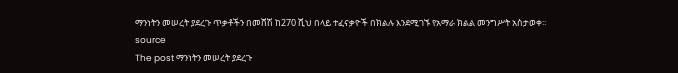ማንነትን መሠረት ያደረጉ ጥቃቶችን በመሸሽ ከ270 ሺህ በላይ ተፈናቃዮች በክልሉ እንደሚገኙ የአማራ ክልል መንግሥት አስታወቀ፡፡
source
The post ማንነትን መሠረት ያደረጉ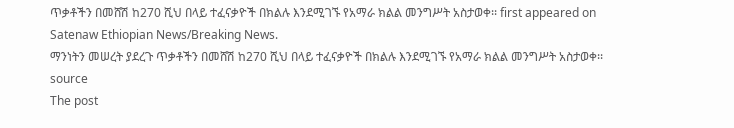ጥቃቶችን በመሸሽ ከ270 ሺህ በላይ ተፈናቃዮች በክልሉ እንደሚገኙ የአማራ ክልል መንግሥት አስታወቀ፡፡ first appeared on Satenaw Ethiopian News/Breaking News.
ማንነትን መሠረት ያደረጉ ጥቃቶችን በመሸሽ ከ270 ሺህ በላይ ተፈናቃዮች በክልሉ እንደሚገኙ የአማራ ክልል መንግሥት አስታወቀ፡፡
source
The post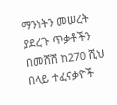ማንነትን መሠረት ያደረጉ ጥቃቶችን በመሸሽ ከ270 ሺህ በላይ ተፈናቃዮች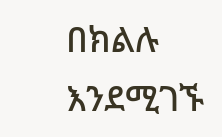በክልሉ እንደሚገኙ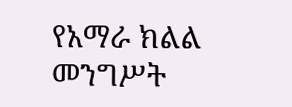የአማራ ክልል መንግሥት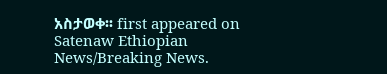አስታወቀ፡፡ first appeared on Satenaw Ethiopian News/Breaking News.